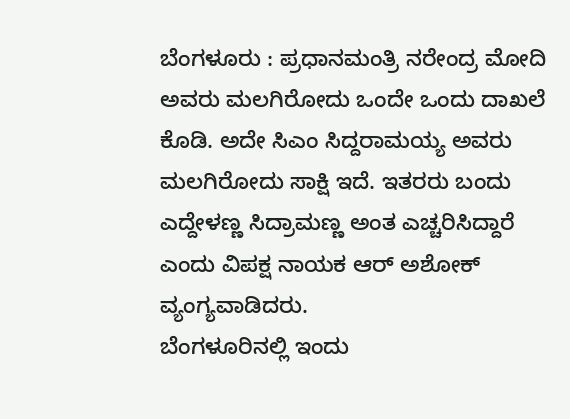ಬೆಂಗಳೂರು : ಪ್ರಧಾನಮಂತ್ರಿ ನರೇಂದ್ರ ಮೋದಿ ಅವರು ಮಲಗಿರೋದು ಒಂದೇ ಒಂದು ದಾಖಲೆ ಕೊಡಿ. ಅದೇ ಸಿಎಂ ಸಿದ್ದರಾಮಯ್ಯ ಅವರು ಮಲಗಿರೋದು ಸಾಕ್ಷಿ ಇದೆ. ಇತರರು ಬಂದು ಎದ್ದೇಳಣ್ಣ ಸಿದ್ರಾಮಣ್ಣ ಅಂತ ಎಚ್ಚರಿಸಿದ್ದಾರೆ ಎಂದು ವಿಪಕ್ಷ ನಾಯಕ ಆರ್ ಅಶೋಕ್ ವ್ಯಂಗ್ಯವಾಡಿದರು.
ಬೆಂಗಳೂರಿನಲ್ಲಿ ಇಂದು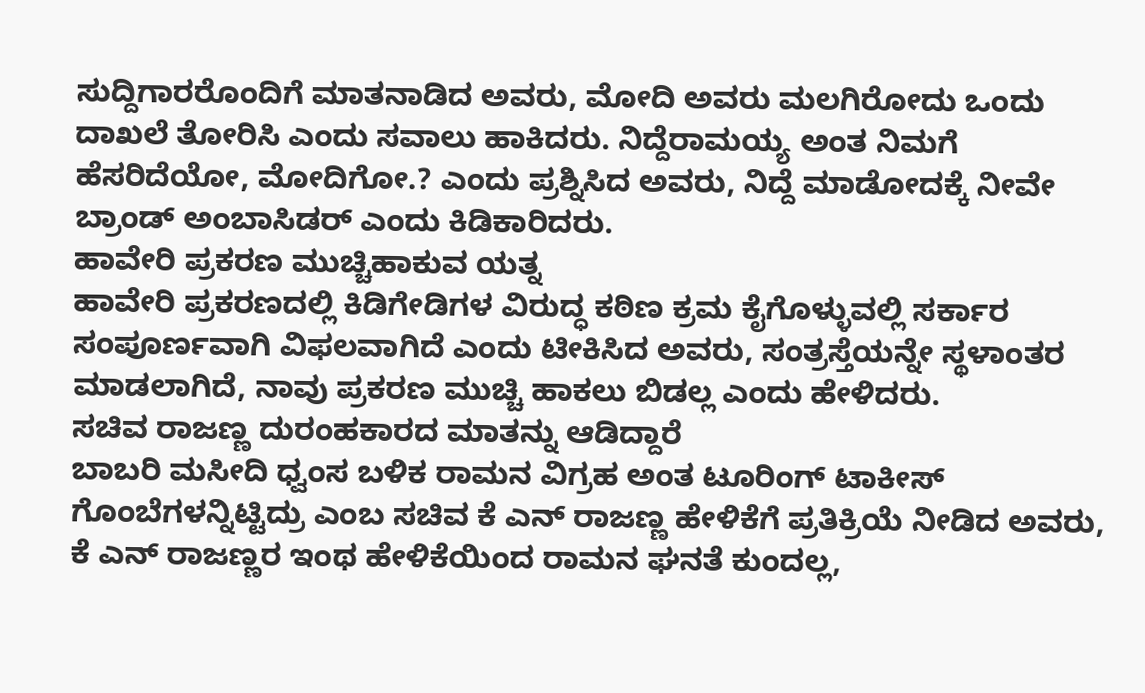ಸುದ್ದಿಗಾರರೊಂದಿಗೆ ಮಾತನಾಡಿದ ಅವರು, ಮೋದಿ ಅವರು ಮಲಗಿರೋದು ಒಂದು ದಾಖಲೆ ತೋರಿಸಿ ಎಂದು ಸವಾಲು ಹಾಕಿದರು. ನಿದ್ದೆರಾಮಯ್ಯ ಅಂತ ನಿಮಗೆ ಹೆಸರಿದೆಯೋ, ಮೋದಿಗೋ.? ಎಂದು ಪ್ರಶ್ನಿಸಿದ ಅವರು, ನಿದ್ದೆ ಮಾಡೋದಕ್ಕೆ ನೀವೇ ಬ್ರಾಂಡ್ ಅಂಬಾಸಿಡರ್ ಎಂದು ಕಿಡಿಕಾರಿದರು.
ಹಾವೇರಿ ಪ್ರಕರಣ ಮುಚ್ಚಿಹಾಕುವ ಯತ್ನ
ಹಾವೇರಿ ಪ್ರಕರಣದಲ್ಲಿ ಕಿಡಿಗೇಡಿಗಳ ವಿರುದ್ಧ ಕಠಿಣ ಕ್ರಮ ಕೈಗೊಳ್ಳುವಲ್ಲಿ ಸರ್ಕಾರ ಸಂಪೂರ್ಣವಾಗಿ ವಿಫಲವಾಗಿದೆ ಎಂದು ಟೀಕಿಸಿದ ಅವರು, ಸಂತ್ರಸ್ತೆಯನ್ನೇ ಸ್ಥಳಾಂತರ ಮಾಡಲಾಗಿದೆ, ನಾವು ಪ್ರಕರಣ ಮುಚ್ಚಿ ಹಾಕಲು ಬಿಡಲ್ಲ ಎಂದು ಹೇಳಿದರು.
ಸಚಿವ ರಾಜಣ್ಣ ದುರಂಹಕಾರದ ಮಾತನ್ನು ಆಡಿದ್ದಾರೆ
ಬಾಬರಿ ಮಸೀದಿ ಧ್ವಂಸ ಬಳಿಕ ರಾಮನ ವಿಗ್ರಹ ಅಂತ ಟೂರಿಂಗ್ ಟಾಕೀಸ್ ಗೊಂಬೆಗಳನ್ನಿಟ್ಟಿದ್ರು ಎಂಬ ಸಚಿವ ಕೆ ಎನ್ ರಾಜಣ್ಣ ಹೇಳಿಕೆಗೆ ಪ್ರತಿಕ್ರಿಯೆ ನೀಡಿದ ಅವರು, ಕೆ ಎನ್ ರಾಜಣ್ಣರ ಇಂಥ ಹೇಳಿಕೆಯಿಂದ ರಾಮನ ಘನತೆ ಕುಂದಲ್ಲ,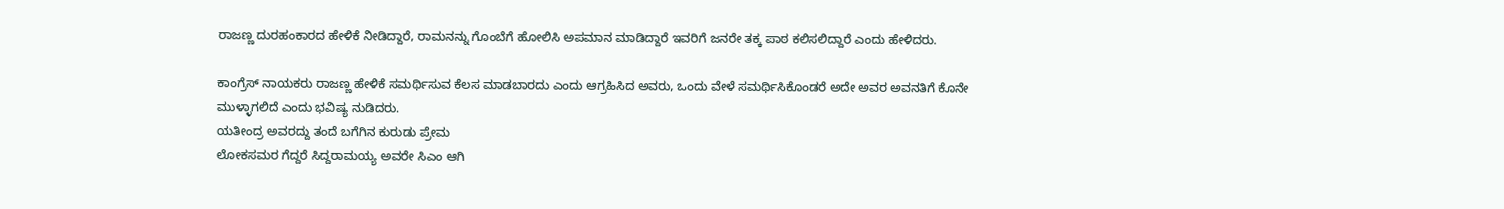ರಾಜಣ್ಣ ದುರಹಂಕಾರದ ಹೇಳಿಕೆ ನೀಡಿದ್ದಾರೆ, ರಾಮನನ್ನು ಗೊಂಬೆಗೆ ಹೋಲಿಸಿ ಅಪಮಾನ ಮಾಡಿದ್ದಾರೆ ಇವರಿಗೆ ಜನರೇ ತಕ್ಕ ಪಾಠ ಕಲಿಸಲಿದ್ದಾರೆ ಎಂದು ಹೇಳಿದರು.

ಕಾಂಗ್ರೆಸ್ ನಾಯಕರು ರಾಜಣ್ಣ ಹೇಳಿಕೆ ಸಮರ್ಥಿಸುವ ಕೆಲಸ ಮಾಡಬಾರದು ಎಂದು ಆಗ್ರಹಿಸಿದ ಅವರು, ಒಂದು ವೇಳೆ ಸಮರ್ಥಿಸಿಕೊಂಡರೆ ಅದೇ ಅವರ ಅವನತಿಗೆ ಕೊನೇ ಮುಳ್ಳಾಗಲಿದೆ ಎಂದು ಭವಿಷ್ಯ ನುಡಿದರು.
ಯತೀಂದ್ರ ಅವರದ್ದು ತಂದೆ ಬಗೆಗಿನ ಕುರುಡು ಪ್ರೇಮ
ಲೋಕಸಮರ ಗೆದ್ದರೆ ಸಿದ್ದರಾಮಯ್ಯ ಅವರೇ ಸಿಎಂ ಆಗಿ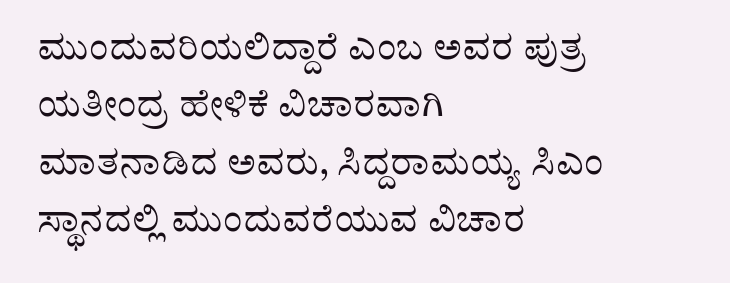ಮುಂದುವರಿಯಲಿದ್ದಾರೆ ಎಂಬ ಅವರ ಪುತ್ರ ಯತೀಂದ್ರ ಹೇಳಿಕೆ ವಿಚಾರವಾಗಿ ಮಾತನಾಡಿದ ಅವರು, ಸಿದ್ದರಾಮಯ್ಯ ಸಿಎಂ ಸ್ಥಾನದಲ್ಲಿ ಮುಂದುವರೆಯುವ ವಿಚಾರ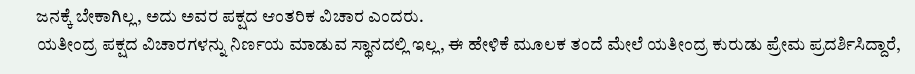ಜನಕ್ಕೆ ಬೇಕಾಗಿಲ್ಲ, ಅದು ಅವರ ಪಕ್ಷದ ಆಂತರಿಕ ವಿಚಾರ ಎಂದರು.
ಯತೀಂದ್ರ ಪಕ್ಷದ ವಿಚಾರಗಳನ್ನು ನಿರ್ಣಯ ಮಾಡುವ ಸ್ಥಾನದಲ್ಲಿ ಇಲ್ಲ, ಈ ಹೇಳಿಕೆ ಮೂಲಕ ತಂದೆ ಮೇಲೆ ಯತೀಂದ್ರ ಕುರುಡು ಪ್ರೇಮ ಪ್ರದರ್ಶಿಸಿದ್ದಾರೆ,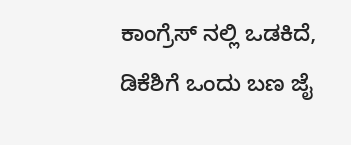ಕಾಂಗ್ರೆಸ್ ನಲ್ಲಿ ಒಡಕಿದೆ, ಡಿಕೆಶಿಗೆ ಒಂದು ಬಣ ಜೈ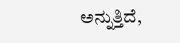ಅನ್ನುತ್ತಿದೆ,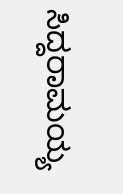ಸಿದ್ದರಾಮಯ್ಯ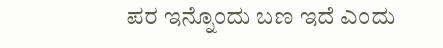ಪರ ಇನ್ನೊಂದು ಬಣ ಇದೆ ಎಂದು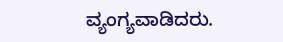ವ್ಯಂಗ್ಯವಾಡಿದರು.